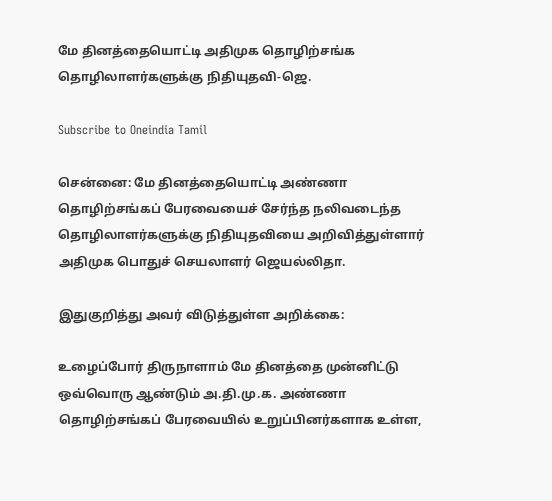மே தினத்தையொட்டி அதிமுக தொழிற்சங்க தொழிலாளர்களுக்கு நிதியுதவி-ஜெ.

Subscribe to Oneindia Tamil

சென்னை: மே தினத்தையொட்டி அண்ணா தொழிற்சங்கப் பேரவையைச் சேர்ந்த நலிவடைந்த தொழிலாளர்களுக்கு நிதியுதவியை அறிவித்துள்ளார் அதிமுக பொதுச் செயலாளர் ஜெயல்லிதா.

இதுகுறித்து அவர் விடுத்துள்ள அறிக்கை:

உழைப்போர் திருநாளாம் மே தினத்தை முன்னிட்டு ஒவ்வொரு ஆண்டும் அ.தி.மு.க. அண்ணா தொழிற்சங்கப் பேரவையில் உறுப்பினர்களாக உள்ள,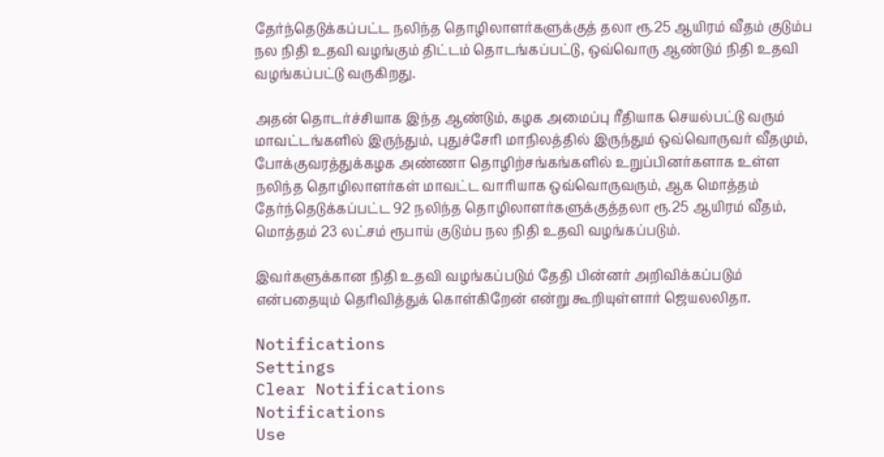தேர்ந்தெடுக்கப்பட்ட நலிந்த தொழிலாளர்களுக்குத் தலா ரூ.25 ஆயிரம் வீதம் குடும்ப நல நிதி உதவி வழங்கும் திட்டம் தொடங்கப்பட்டு, ஒவ்வொரு ஆண்டும் நிதி உதவி வழங்கப்பட்டு வருகிறது.

அதன் தொடர்ச்சியாக இந்த ஆண்டும், கழக அமைப்பு ரீதியாக செயல்பட்டு வரும் மாவட்டங்களில் இருந்தும், புதுச்சேரி மாநிலத்தில் இருந்தும் ஒவ்வொருவர் வீதமும், போக்குவரத்துக்கழக அண்ணா தொழிற்சங்கங்களில் உறுப்பினர்களாக உள்ள நலிந்த தொழிலாளர்கள் மாவட்ட வாரியாக ஒவ்வொருவரும், ஆக மொத்தம் தேர்ந்தெடுக்கப்பட்ட 92 நலிந்த தொழிலாளர்களுக்குத்தலா ரூ.25 ஆயிரம் வீதம், மொத்தம் 23 லட்சம் ரூபாய் குடும்ப நல நிதி உதவி வழங்கப்படும்.

இவர்களுக்கான நிதி உதவி வழங்கப்படும் தேதி பின்னர் அறிவிக்கப்படும் என்பதையும் தெரிவித்துக் கொள்கிறேன் என்று கூறியுள்ளார் ஜெயலலிதா.

Notifications
Settings
Clear Notifications
Notifications
Use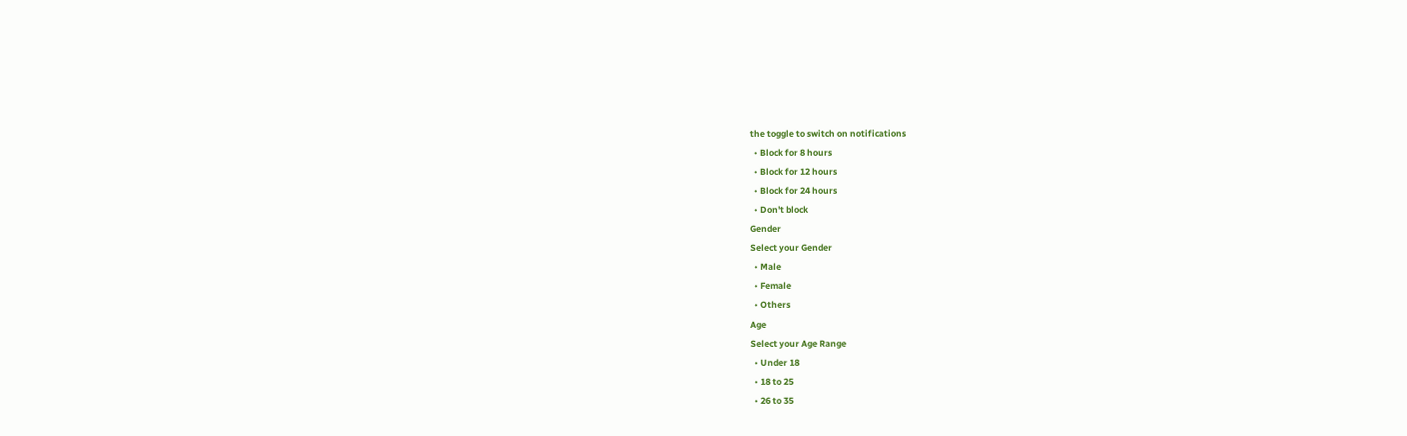the toggle to switch on notifications
  • Block for 8 hours
  • Block for 12 hours
  • Block for 24 hours
  • Don't block
Gender
Select your Gender
  • Male
  • Female
  • Others
Age
Select your Age Range
  • Under 18
  • 18 to 25
  • 26 to 35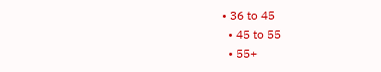• 36 to 45
  • 45 to 55
  • 55+